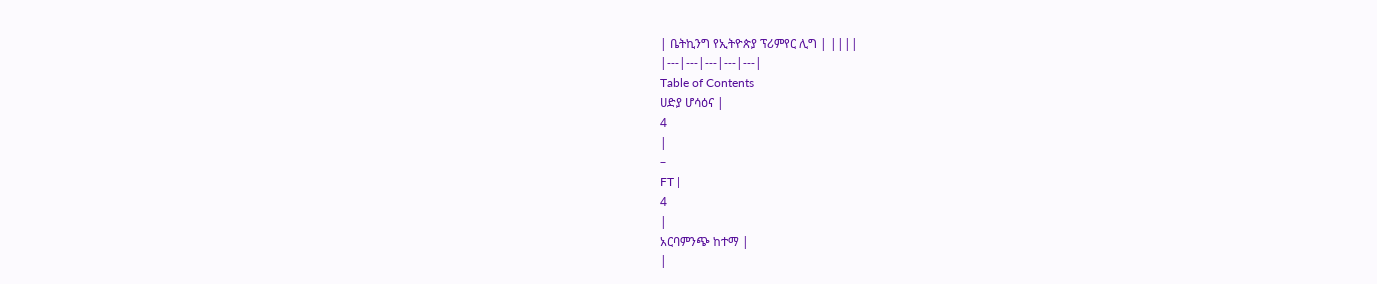| ቤትኪንግ የኢትዮጵያ ፕሪምየር ሊግ | ||||
|---|---|---|---|---|
Table of Contents
ሀድያ ሆሳዕና |
4
|
–
FT |
4
|
አርባምንጭ ከተማ |
|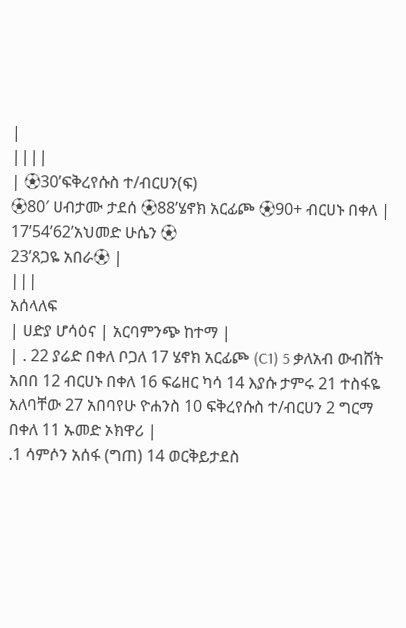|
||||
| ⚽30’ፍቅረየሱስ ተ/ብርሀን(ፍ)
⚽80′ ሀብታሙ ታደሰ ⚽88’ሄኖክ አርፊጮ ⚽90+ ብርሀኑ በቀለ |
17’54’62’አህመድ ሁሴን ⚽
23’ጸጋዬ አበራ⚽ |
|||
አሰላለፍ
| ሀድያ ሆሳዕና | አርባምንጭ ከተማ |
| . 22 ያሬድ በቀለ ቦጋለ 17 ሄኖክ አርፊጮ (C1) 5 ቃለአብ ውብሸት አበበ 12 ብርሀኑ በቀለ 16 ፍሬዘር ካሳ 14 እያሱ ታምሩ 21 ተስፋዬ አለባቸው 27 አበባየሁ ዮሐንስ 10 ፍቅረየሱስ ተ/ብርሀን 2 ግርማ በቀለ 11 ኡመድ ኦክዋሪ |
.1 ሳምሶን አሰፋ (ግጠ) 14 ወርቅይታደስ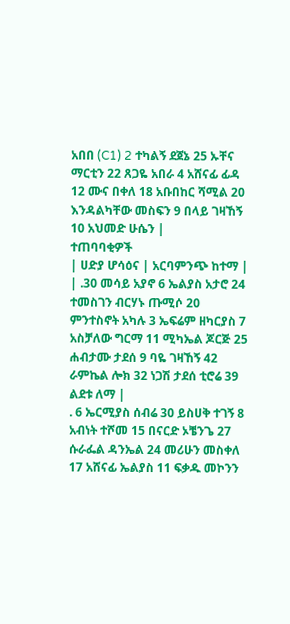አበበ (C1) 2 ተካልኝ ደጀኔ 25 ኡቸና ማርቲን 22 ጸጋዬ አበራ 4 አሸናፊ ፊዳ 12 ሙና በቀለ 18 አቡበከር ሻሚል 20 እንዳልካቸው መስፍን 9 በላይ ገዛኸኝ 10 አህመድ ሁሴን |
ተጠባባቂዎች
| ሀድያ ሆሳዕና | አርባምንጭ ከተማ |
| .30 መሳይ አያኖ 6 ኤልያስ አታሮ 24 ተመስገን ብርሃኑ ጡሚሶ 20 ምንተስኖት አካሉ 3 ኤፍሬም ዘካርያስ 7 አስቻለው ግርማ 11 ሚካኤል ጆርጅ 25 ሐብታሙ ታደሰ 9 ባዬ ገዛኸኝ 42 ራምኬል ሎክ 32 ነጋሽ ታደሰ ቲሮሬ 39 ልደቱ ለማ |
. 6 ኤርሚያስ ሰብሬ 30 ይስሀቅ ተገኝ 8 አብነት ተሾመ 15 በናርድ ኦቼንጌ 27 ሱራፌል ዳንኤል 24 መሪሁን መስቀለ 17 አሸናፊ ኤልያስ 11 ፍቃዱ መኮንን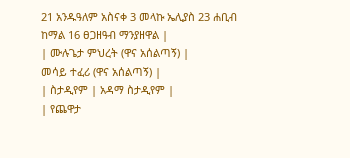21 አንዱዓለም አስናቀ 3 መላኩ ኤሊያስ 23 ሐቢብ ከማል 16 ፀጋዘዓብ ማንያዘዋል |
| ሙሉጌታ ምህረት (ዋና አሰልጣኝ) |
መሳይ ተፈሪ (ዋና አሰልጣኝ) |
| ስታዲየም | አዳማ ስታዲየም |
| የጨዋታ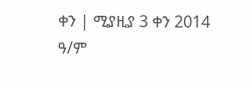ቀን | ሚያዚያ 3 ቀን 2014 ዓ/ም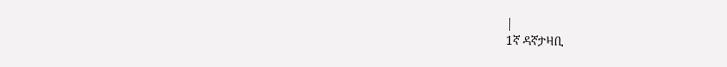|
1ኛ ዳኛታዛቢ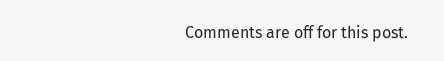Comments are off for this post.